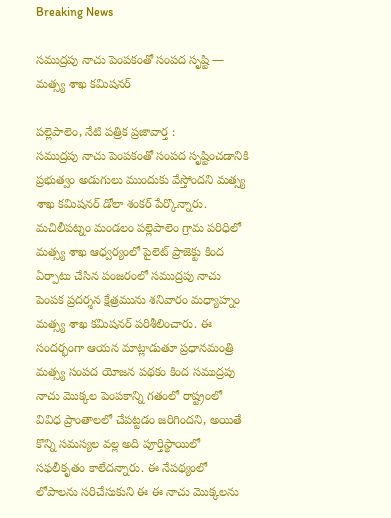Breaking News

సముద్రపు నాచు పెంపకంతో సంపద సృష్టి — మత్స్య శాఖ కమిషనర్

పల్లెపాలెం, నేటి పత్రిక ప్రజావార్త :
సముద్రపు నాచు పెంపకంతో సంపద సృష్టించడానికి ప్రభుత్వం అడుగులు ముందుకు వేస్తోందని మత్స్య శాఖ కమిషనర్ డోలా శంకర్ పేర్కొన్నారు. మచిలీపట్నం మండలం పల్లెపాలెం గ్రామ పరిధిలో మత్స్య శాఖ ఆధ్వర్యంలో పైలెట్ ప్రాజెక్టు కింద ఏర్పాటు చేసిన పంజరంలో సముద్రపు నాచు పెంపక ప్రదర్శన క్షేత్రమును శనివారం మధ్యాహ్నం మత్స్య శాఖ కమిషనర్ పరిశీలించారు. ఈ సందర్భంగా ఆయన మాట్లాడుతూ ప్రధానమంత్రి మత్స్య సంపద యోజన పథకం కింద సముద్రపు నాచు మొక్కల పెంపకాన్ని గతంలో రాష్ట్రంలో వివిధ ప్రాంతాలలో చేపట్టడం జరిగిందని, అయితే కొన్ని సమస్యల వల్ల అది పూర్తిస్థాయిలో సఫలీకృతం కాలేదన్నారు. ఈ నేపథ్యంలో లోపాలను సరిచేసుకుని ఈ ఈ నాచు మొక్కలను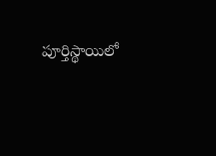పూర్తిస్థాయిలో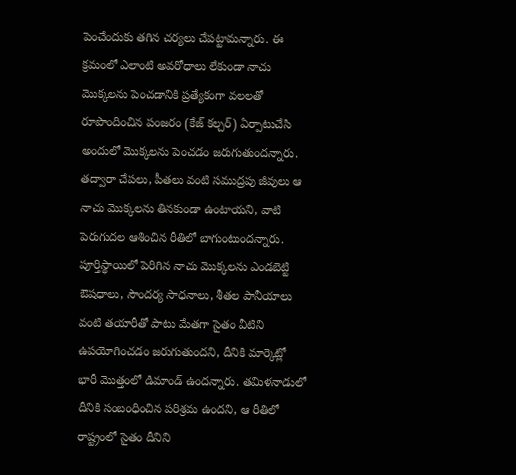పెంచేందుకు తగిన చర్యలు చేపట్టామన్నారు. ఈ క్రమంలో ఎలాంటి అవరోధాలు లేకుండా నాచు మొక్కలను పెంచడానికి ప్రత్యేకంగా వలలతో రూపొందించిన పంజరం (కేజ్ కల్చర్) ఏర్పాటుచేసి అందులో మొక్కలను పెంచడం జరుగుతుందన్నారు. తద్వారా చేపలు, పీతలు వంటి సముద్రపు జీవులు ఆ నాచు మొక్కలను తినకుండా ఉంటాయని, వాటి పెరుగుదల ఆశించిన రీతిలో బాగుంటుందన్నారు. పూర్తిస్థాయిలో పెరిగిన నాచు మొక్కలను ఎండబెట్టి ఔషధాలు, సౌందర్య సాధనాలు, శీతల పానీయాలు వంటి తయారీతో పాటు మేతగా సైతం వీటిని ఉపయోగించడం జరుగుతుందని, దీనికి మార్కెట్లో భారీ మొత్తంలో డిమాండ్ ఉందన్నారు. తమిళనాడులో దీనికి సంబంధించిన పరిశ్రమ ఉందని, ఆ రీతిలో రాష్ట్రంలో సైతం దీనిని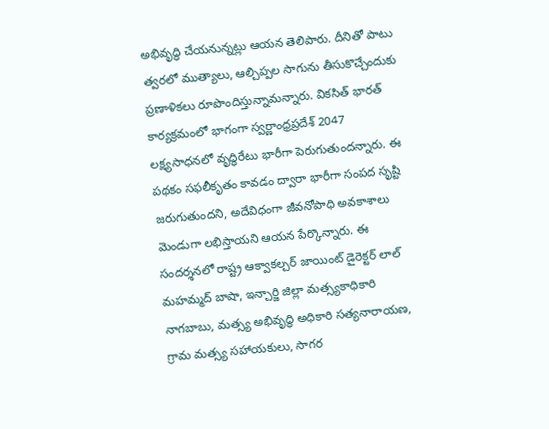అభివృద్ధి చేయనున్నట్లు ఆయన తెలిపారు. దీనితో పాటు త్వరలో ముత్యాలు, ఆల్చిప్పల సాగును తీసుకొచ్చేందుకు ప్రణాళికలు రూపొందిస్తున్నామన్నారు. వికసిత్ భారత్ కార్యక్రమంలో భాగంగా స్వర్ణాంధ్రప్రదేశ్ 2047 లక్ష్యసాధనలో వృద్ధిరేటు భారీగా పెరుగుతుందన్నారు. ఈ పథకం సఫలీకృతం కావడం ద్వారా భారీగా సంపద సృష్టి జరుగుతుందని, అదేవిధంగా జీవనోపాధి అవకాశాలు మెండుగా లభిస్తాయని ఆయన పేర్కొన్నారు. ఈ సందర్శనలో రాష్ట్ర ఆక్వాకల్చర్ జాయింట్ డైరెక్టర్ లాల్ మహమ్మద్ బాషా, ఇన్చార్జి జిల్లా మత్స్యకాధికారి నాగబాబు, మత్స్య అభివృద్ధి అధికారి సత్యనారాయణ, గ్రామ మత్స్య సహాయకులు, సాగర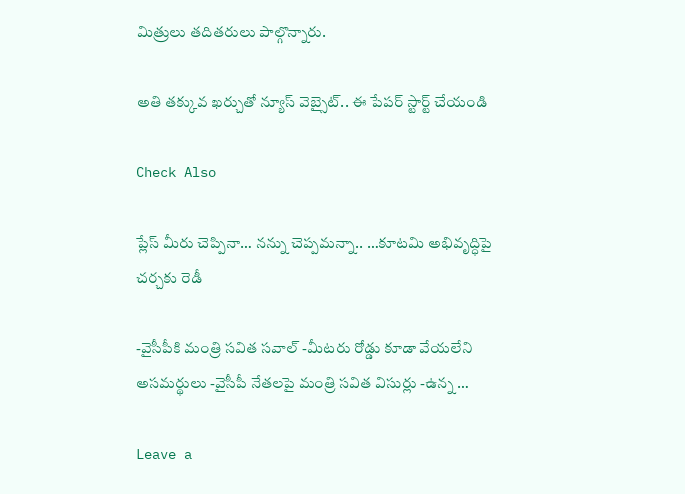మిత్రులు తదితరులు పాల్గొన్నారు.

అతి తక్కువ ఖర్చుతో న్యూస్ వెబ్సైట్.. ఈ పేపర్ స్టార్ట్ చేయండి

Check Also

ప్లేస్ మీరు చెప్పినా… నన్ను చెప్పమన్నా.. …కూటమి అభివృద్ధిపై చర్చకు రెడీ

-వైసీపీకి మంత్రి సవిత సవాల్ -మీటరు రోడ్డు కూడా వేయలేని అసమర్థులు -వైసీపీ నేతలపై మంత్రి సవిత విసుర్లు -ఉన్న …

Leave a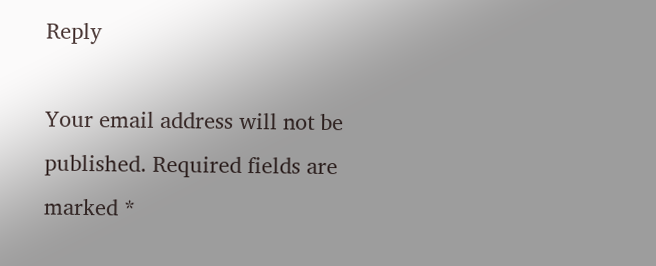Reply

Your email address will not be published. Required fields are marked *